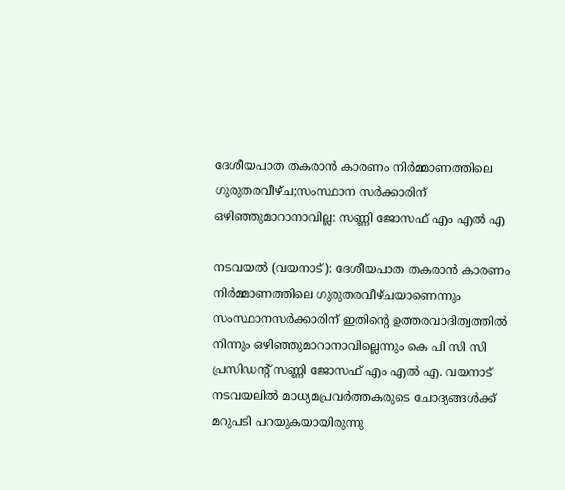ദേശീയപാത തകരാന്‍ കാരണം നിര്‍മ്മാണത്തിലെ ഗുരുതരവീഴ്ച;സംസ്ഥാന സര്‍ക്കാരിന് ഒഴിഞ്ഞുമാറാനാവില്ല: സണ്ണി ജോസഫ് എം എല്‍ എ

നടവയല്‍ (വയനാട്): ദേശീയപാത തകരാന്‍ കാരണം നിര്‍മ്മാണത്തിലെ ഗുരുതരവീഴ്ചയാണെന്നും സംസ്ഥാനസര്‍ക്കാരിന് ഇതിന്റെ ഉത്തരവാദിത്വത്തില്‍ നിന്നും ഒഴിഞ്ഞുമാറാനാവില്ലെന്നും കെ പി സി സി പ്രസിഡന്റ് സണ്ണി ജോസഫ് എം എല്‍ എ. വയനാട് നടവയലില്‍ മാധ്യമപ്രവര്‍ത്തകരുടെ ചോദ്യങ്ങള്‍ക്ക് മറുപടി പറയുകയായിരുന്നു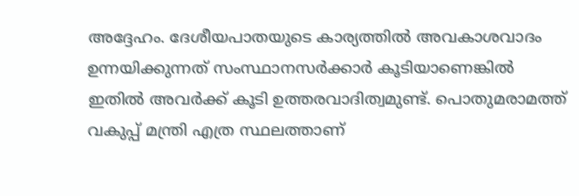അദ്ദേഹം. ദേശീയപാതയുടെ കാര്യത്തില്‍ അവകാശവാദം ഉന്നയിക്കുന്നത് സംസ്ഥാനസര്‍ക്കാര്‍ കൂടിയാണെങ്കില്‍ ഇതില്‍ അവര്‍ക്ക് കൂടി ഉത്തരവാദിത്വമുണ്ട്. പൊതുമരാമത്ത് വകുപ്പ് മന്ത്രി എത്ര സ്ഥലത്താണ്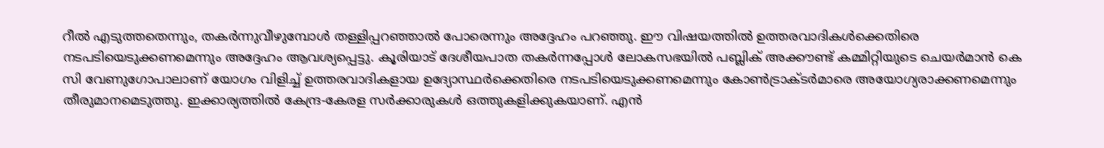റീല്‍ എടുത്തതെന്നും, തകര്‍ന്നുവീഴുമ്പോള്‍ തള്ളിപ്പറഞ്ഞാല്‍ പോരെന്നും അദ്ദേഹം പറഞ്ഞു. ഈ വിഷയത്തില്‍ ഉത്തരവാദികള്‍ക്കെതിരെ നടപടിയെടുക്കണമെന്നും അദ്ദേഹം ആവശ്യപ്പെട്ടു. കൂരിയാട് ദേശീയപാത തകര്‍ന്നപ്പോള്‍ ലോകസഭയില്‍ പബ്ലിക് അക്കൗണ്ട് കമ്മിറ്റിയുടെ ചെയര്‍മാന്‍ കെ സി വേണുഗോപാലാണ് യോഗം വിളിച്ച് ഉത്തരവാദികളായ ഉദ്യോസ്ഥര്‍ക്കെതിരെ നടപടിയെടുക്കണമെന്നും കോണ്‍ട്രാക്ടര്‍മാരെ അയോഗ്യരാക്കണമെന്നും തീരുമാനമെടുത്തു. ഇക്കാര്യത്തില്‍ കേന്ദ്ര-കേരള സര്‍ക്കാരുകള്‍ ഒത്തുകളിക്കുകയാണ്. എന്‍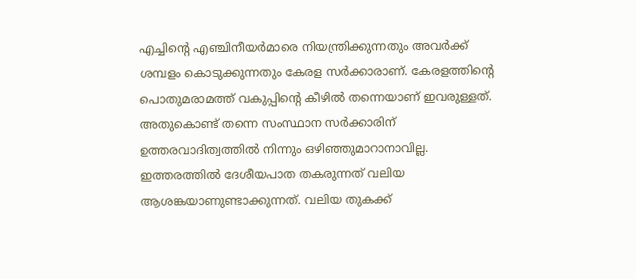എച്ചിന്റെ എഞ്ചിനീയര്‍മാരെ നിയന്ത്രിക്കുന്നതും അവര്‍ക്ക് ശമ്പളം കൊടുക്കുന്നതും കേരള സര്‍ക്കാരാണ്. കേരളത്തിന്റെ പൊതുമരാമത്ത് വകുപ്പിന്റെ കീഴില്‍ തന്നെയാണ് ഇവരുള്ളത്. അതുകൊണ്ട് തന്നെ സംസ്ഥാന സര്‍ക്കാരിന് ഉത്തരവാദിത്വത്തില്‍ നിന്നും ഒഴിഞ്ഞുമാറാനാവില്ല. ഇത്തരത്തില്‍ ദേശീയപാത തകരുന്നത് വലിയ ആശങ്കയാണുണ്ടാക്കുന്നത്. വലിയ തുകക്ക്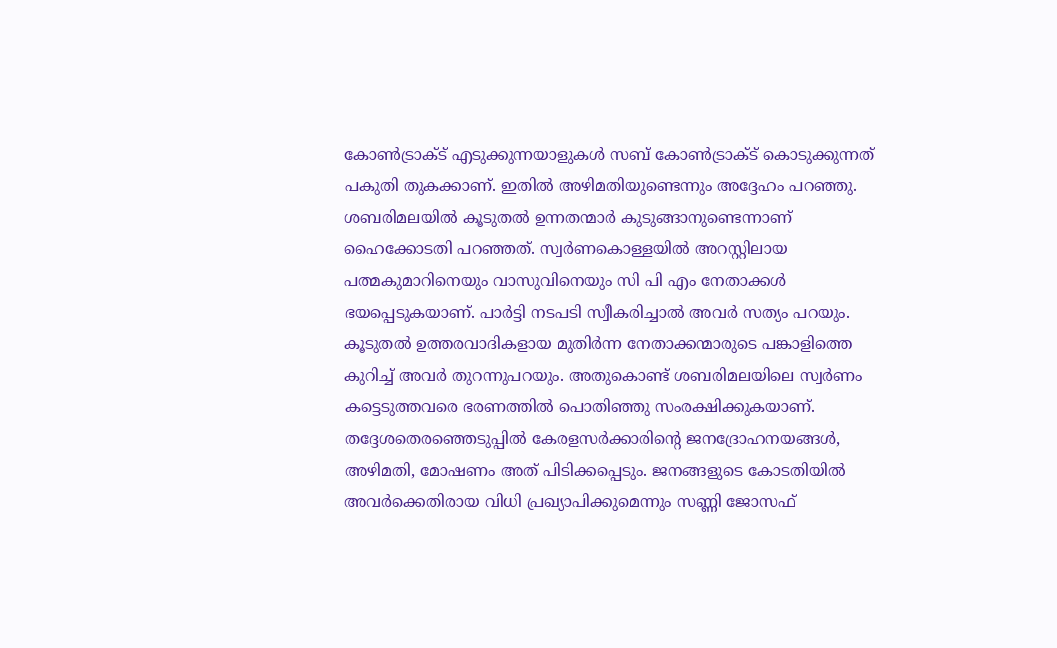കോണ്‍ട്രാക്ട് എടുക്കുന്നയാളുകള്‍ സബ് കോണ്‍ട്രാക്ട് കൊടുക്കുന്നത് പകുതി തുകക്കാണ്. ഇതില്‍ അഴിമതിയുണ്ടെന്നും അദ്ദേഹം പറഞ്ഞു.
ശബരിമലയില്‍ കൂടുതല്‍ ഉന്നതന്മാര്‍ കുടുങ്ങാനുണ്ടെന്നാണ് ഹൈക്കോടതി പറഞ്ഞത്. സ്വര്‍ണകൊള്ളയില്‍ അറസ്റ്റിലായ പത്മകുമാറിനെയും വാസുവിനെയും സി പി എം നേതാക്കള്‍ ഭയപ്പെടുകയാണ്. പാര്‍ട്ടി നടപടി സ്വീകരിച്ചാല്‍ അവര്‍ സത്യം പറയും. കൂടുതല്‍ ഉത്തരവാദികളായ മുതിര്‍ന്ന നേതാക്കന്മാരുടെ പങ്കാളിത്തെ കുറിച്ച് അവര്‍ തുറന്നുപറയും. അതുകൊണ്ട് ശബരിമലയിലെ സ്വര്‍ണം കട്ടെടുത്തവരെ ഭരണത്തില്‍ പൊതിഞ്ഞു സംരക്ഷിക്കുകയാണ്. തദ്ദേശതെരഞ്ഞെടുപ്പില്‍ കേരളസര്‍ക്കാരിന്റെ ജനദ്രോഹനയങ്ങള്‍, അഴിമതി, മോഷണം അത് പിടിക്കപ്പെടും. ജനങ്ങളുടെ കോടതിയില്‍ അവര്‍ക്കെതിരായ വിധി പ്രഖ്യാപിക്കുമെന്നും സണ്ണി ജോസഫ്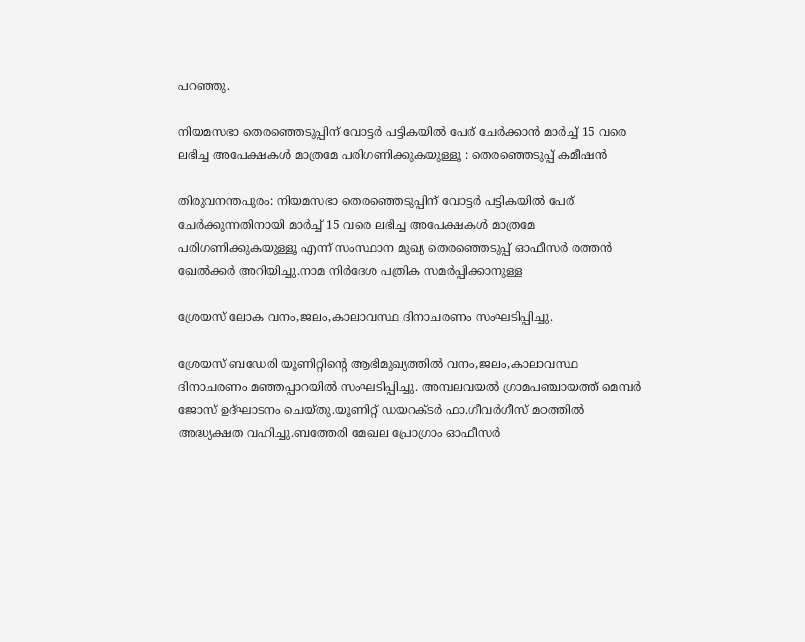പറഞ്ഞു.

നിയമസഭാ തെരഞ്ഞെടുപ്പിന് വോട്ടര്‍ പട്ടികയില്‍ പേര് ചേര്‍ക്കാൻ മാര്‍ച്ച്‌ 15 വരെ ലഭിച്ച അപേക്ഷകള്‍ മാത്രമേ പരിഗണിക്കുകയുള്ളൂ : തെരഞ്ഞെടുപ്പ് കമീഷൻ

തിരുവനന്തപുരം: നിയമസഭാ തെരഞ്ഞെടുപ്പിന് വോട്ടർ പട്ടികയില്‍ പേര് ചേർക്കുന്നതിനായി മാർച്ച്‌ 15 വരെ ലഭിച്ച അപേക്ഷകള്‍ മാത്രമേ പരിഗണിക്കുകയുള്ളൂ എന്ന് സംസ്ഥാന മുഖ്യ തെരഞ്ഞെടുപ്പ് ഓഫീസർ രത്തൻ ഖേല്‍ക്കർ അറിയിച്ചു.നാമ നിർദേശ പത്രിക സമർപ്പിക്കാനുള്ള

ശ്രേയസ് ലോക വനം,ജലം,കാലാവസ്ഥ ദിനാചരണം സംഘടിപ്പിച്ചു.

ശ്രേയസ് ബഡേരി യൂണിറ്റിന്റെ ആഭിമുഖ്യത്തിൽ വനം,ജലം,കാലാവസ്ഥ ദിനാചരണം മഞ്ഞപ്പാറയിൽ സംഘടിപ്പിച്ചു. അമ്പലവയൽ ഗ്രാമപഞ്ചായത്ത്‌ മെമ്പർ ജോസ് ഉദ്ഘാടനം ചെയ്തു.യൂണിറ്റ് ഡയറക്ടർ ഫാ.ഗീവർഗീസ് മഠത്തിൽ അദ്ധ്യക്ഷത വഹിച്ചു.ബത്തേരി മേഖല പ്രോഗ്രാം ഓഫീസർ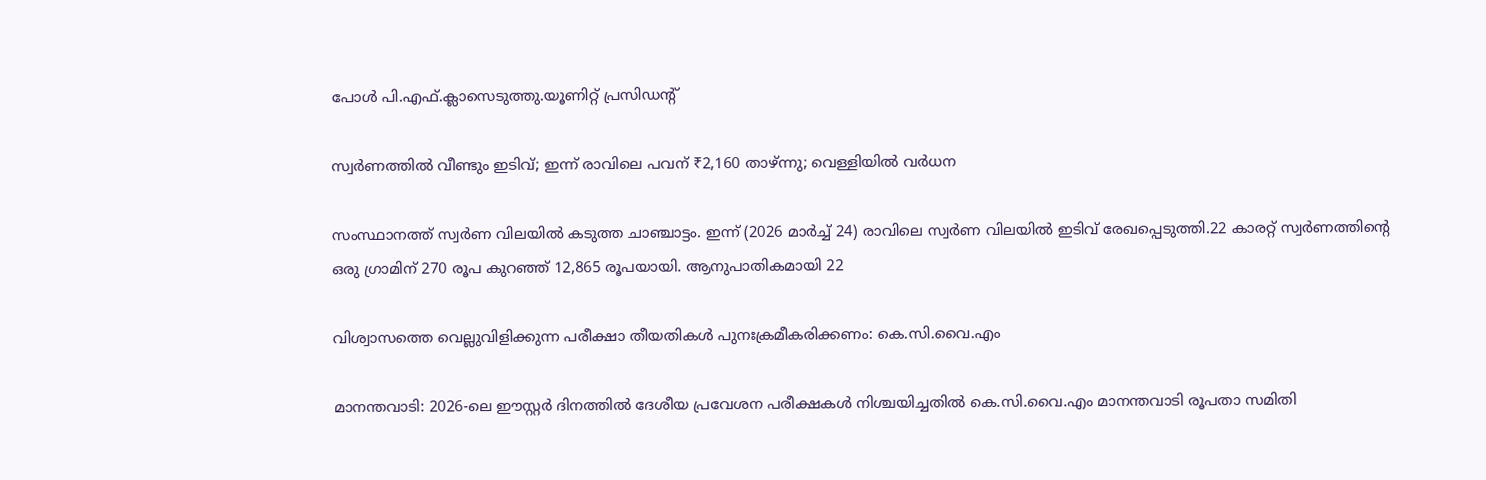പോൾ പി.എഫ്.ക്ലാസെടുത്തു.യൂണിറ്റ് പ്രസിഡന്റ്‌

സ്വര്‍ണത്തില്‍ വീണ്ടും ഇടിവ്; ഇന്ന് രാവിലെ പവന് ₹2,160 താഴ്ന്നു; വെള്ളിയില്‍ വര്‍ധന

സംസ്ഥാനത്ത് സ്വർണ വിലയില്‍ കടുത്ത ചാഞ്ചാട്ടം. ഇന്ന് (2026 മാർച്ച്‌ 24) രാവിലെ സ്വർണ വിലയില്‍ ഇടിവ് രേഖപ്പെടുത്തി.22 കാരറ്റ് സ്വർണത്തിന്റെ ഒരു ഗ്രാമിന് 270 രൂപ കുറഞ്ഞ് 12,865 രൂപയായി. ആനുപാതികമായി 22

വിശ്വാസത്തെ വെല്ലുവിളിക്കുന്ന പരീക്ഷാ തീയതികൾ പുനഃക്രമീകരിക്കണം: കെ.സി.വൈ.എം

മാനന്തവാടി: 2026-ലെ ഈസ്റ്റർ ദിനത്തിൽ ദേശീയ പ്രവേശന പരീക്ഷകൾ നിശ്ചയിച്ചതിൽ കെ.സി.വൈ.എം മാനന്തവാടി രൂപതാ സമിതി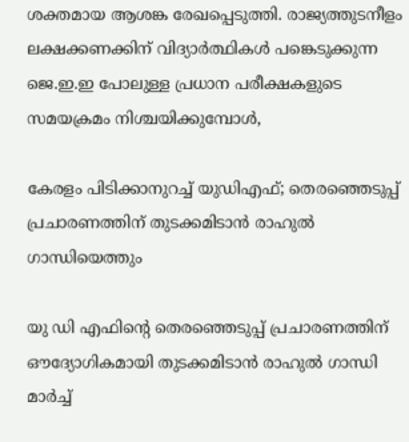ശക്തമായ ആശങ്ക രേഖപ്പെടുത്തി. രാജ്യത്തുടനീളം ലക്ഷക്കണക്കിന് വിദ്യാർത്ഥികൾ പങ്കെടുക്കുന്ന ജെ.ഇ.ഇ പോലുള്ള പ്രധാന പരീക്ഷകളുടെ സമയക്രമം നിശ്ചയിക്കുമ്പോൾ,

കേരളം പിടിക്കാനുറച്ച് യുഡിഎഫ്; തെരഞ്ഞെടുപ്പ് പ്രചാരണത്തിന് തുടക്കമിടാൻ രാഹുൽ ഗാന്ധിയെത്തും

യു ഡി എഫിന്റെ തെരഞ്ഞെടുപ്പ് പ്രചാരണത്തിന് ഔദ്യോഗികമായി തുടക്കമിടാൻ രാഹുൽ ഗാന്ധി മാർച്ച്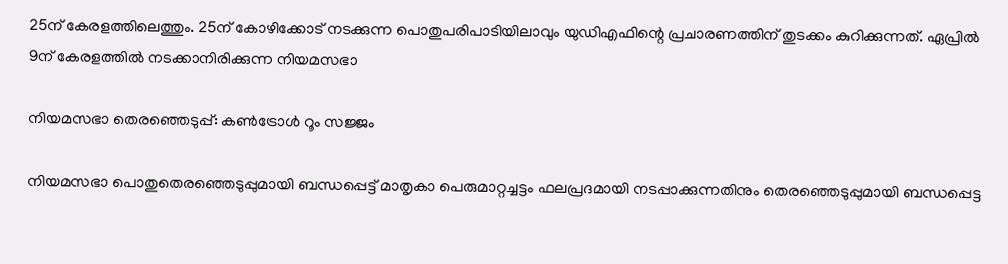25ന് കേരളത്തിലെത്തും. 25ന് കോഴിക്കോട് നടക്കുന്ന പൊതുപരിപാടിയിലാവും യുഡിഎഫിന്റെ പ്രചാരണത്തിന് തുടക്കം കുറിക്കുന്നത്. ഏപ്രിൽ 9ന് കേരളത്തിൽ നടക്കാനിരിക്കുന്ന നിയമസഭാ

നിയമസഭാ തെരഞ്ഞെടുപ്പ്: കണ്‍ട്രോള്‍ റൂം സജ്ജം

നിയമസഭാ പൊതുതെരഞ്ഞെടുപ്പുമായി ബന്ധപ്പെട്ട് മാതൃകാ പെരുമാറ്റച്ചട്ടം ഫലപ്രദമായി നടപ്പാക്കുന്നതിനും തെരഞ്ഞെടുപ്പുമായി ബന്ധപ്പെട്ട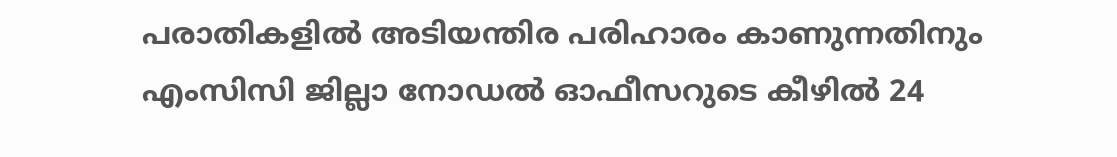പരാതികളില്‍ അടിയന്തിര പരിഹാരം കാണുന്നതിനും എംസിസി ജില്ലാ നോഡല്‍ ഓഫീസറുടെ കീഴില്‍ 24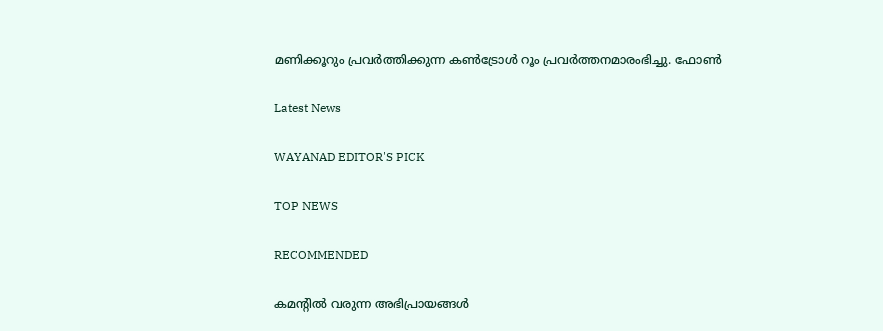മണിക്കൂറും പ്രവര്‍ത്തിക്കുന്ന കണ്‍ട്രോള്‍ റൂം പ്രവര്‍ത്തനമാരംഭിച്ചു. ഫോണ്‍

Latest News

WAYANAD EDITOR'S PICK

TOP NEWS

RECOMMENDED

കമന്റിൽ വരുന്ന അഭിപ്രായങ്ങൾ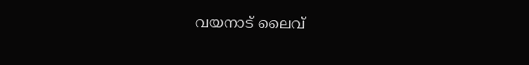വയനാട് ലൈവ്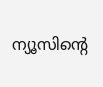ന്യൂസിന്റെ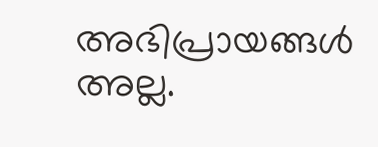അഭിപ്രായങ്ങൾ അല്ല.